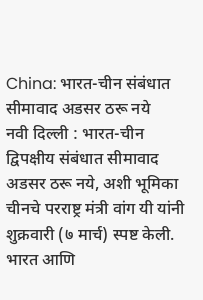China: भारत-चीन संबंधात सीमावाद अडसर ठरू नये
नवी दिल्ली : भारत-चीन द्विपक्षीय संबंधात सीमावाद अडसर ठरू नये, अशी भूमिका चीनचे परराष्ट्र मंत्री वांग यी यांनी शुक्रवारी (७ मार्च) स्पष्ट केली. भारत आणि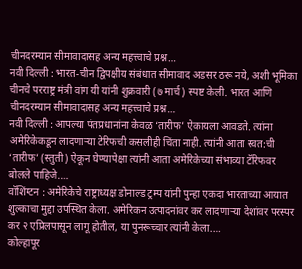चीनदरम्यान सीमावादासह अन्य महत्त्वाचे प्रश्न…
नवी दिल्ली : भारत-चीन द्विपक्षीय संबंधात सीमावाद अडसर ठरू नये, अशी भूमिका चीनचे परराष्ट्र मंत्री वांग यी यांनी शुक्रवारी (७ मार्च) स्पष्ट केली. भारत आणि चीनदरम्यान सीमावादासह अन्य महत्त्वाचे प्रश्न…
नवी दिल्ली : आपल्या पंतप्रधानांना केवळ ‘तारीफ’ ऐकायला आवडते. त्यांना अमेरिकेकडून लादणाऱ्या टेरिफची कसलीही चिंता नाही. त्यांनी आता स्वत:ची ‘तारीफ’ (स्तुती) ऐकून घेण्यापेक्षा त्यांनी आता अमेरिकेच्या संभाव्या टॅरिफवर बोलले पाहिजे.…
वॉशिंग्टन : अमेरिकेचे राष्ट्राध्यक्ष डोनाल्ड ट्रम्प यांनी पुन्हा एकदा भारताच्या आयात शुल्काचा मुद्दा उपस्थित केला. अमेरिकन उत्पादनांवर कर लादणाऱ्या देशांवर परस्पर कर २ एप्रिलपासून लागू होतील, या पुनरूच्चार त्यांनी केला.…
कोल्हापूर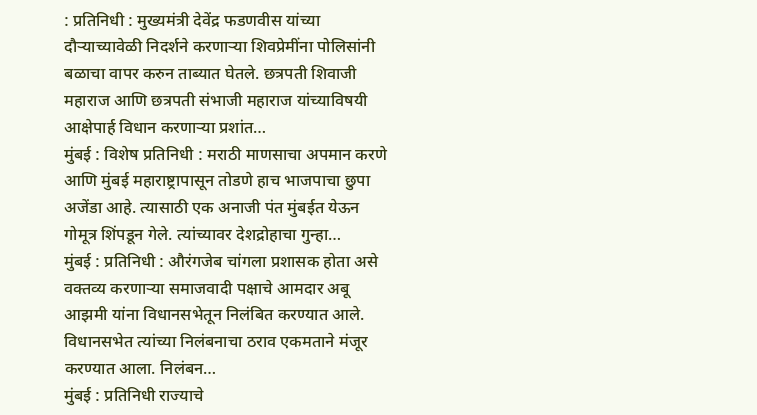: प्रतिनिधी : मुख्यमंत्री देवेंद्र फडणवीस यांच्या दौऱ्याच्यावेळी निदर्शने करणाऱ्या शिवप्रेमींना पोलिसांनी बळाचा वापर करुन ताब्यात घेतले. छत्रपती शिवाजी महाराज आणि छत्रपती संभाजी महाराज यांच्याविषयी आक्षेपार्ह विधान करणाऱ्या प्रशांत…
मुंबई : विशेष प्रतिनिधी : मराठी माणसाचा अपमान करणे आणि मुंबई महाराष्ट्रापासून तोडणे हाच भाजपाचा छुपा अजेंडा आहे. त्यासाठी एक अनाजी पंत मुंबईत येऊन गोमूत्र शिंपडून गेले. त्यांच्यावर देशद्रोहाचा गुन्हा…
मुंबई : प्रतिनिधी : औरंगजेब चांगला प्रशासक होता असे वक्तव्य करणाऱ्या समाजवादी पक्षाचे आमदार अबू आझमी यांना विधानसभेतून निलंबित करण्यात आले. विधानसभेत त्यांच्या निलंबनाचा ठराव एकमताने मंजूर करण्यात आला. निलंबन…
मुंबई : प्रतिनिधी राज्याचे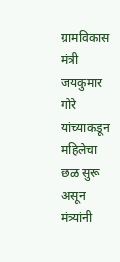ग्रामविकास मंत्री जयकुमार गोरे यांच्याकडून महिलेचा छळ सुरू असून मंत्र्यांनी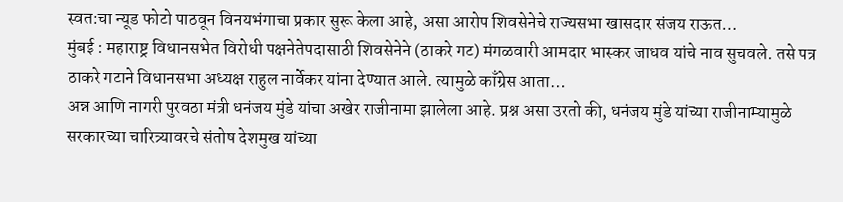स्वत:चा न्यूड फोटो पाठवून विनयभंगाचा प्रकार सुरू केला आहे, असा आरोप शिवसेनेचे राज्यसभा खासदार संजय राऊत…
मुंबई : महाराष्ट्र विधानसभेत विरोधी पक्षनेतेपदासाठी शिवसेनेने (ठाकरे गट) मंगळवारी आमदार भास्कर जाधव यांचे नाव सुचवले. तसे पत्र ठाकरे गटाने विधानसभा अध्यक्ष राहुल नार्वेकर यांना देण्यात आले. त्यामुळे काँग्रेस आता…
अन्न आणि नागरी पुरवठा मंत्री धनंजय मुंडे यांचा अखेर राजीनामा झालेला आहे. प्रश्न असा उरतो की, धनंजय मुंडे यांच्या राजीनाम्यामुळे सरकारच्या चारित्र्यावरचे संतोष देशमुख यांच्या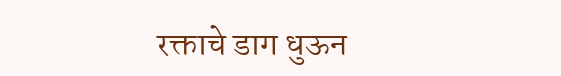रक्ताचे डाग धुऊन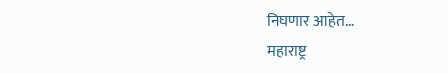निघणार आहेत…
महाराष्ट्र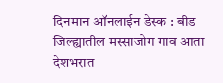दिनमान ऑनलाईन डेस्क : बीड जिल्ह्यातील मस्साजोग गाव आता देशभरात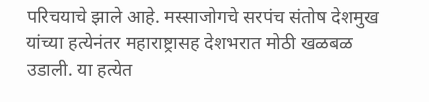परिचयाचे झाले आहे. मस्साजोगचे सरपंच संतोष देशमुख यांच्या हत्येनंतर महाराष्ट्रासह देशभरात मोठी खळबळ उडाली. या हत्येत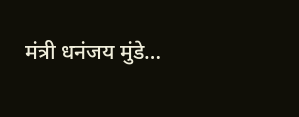मंत्री धनंजय मुंडे…